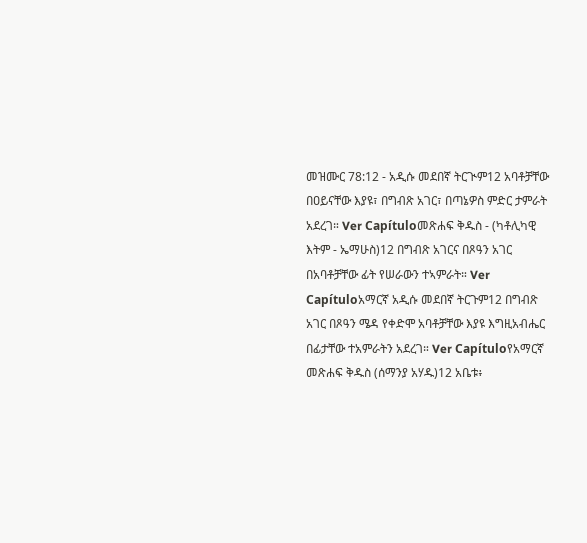መዝሙር 78:12 - አዲሱ መደበኛ ትርጒም12 አባቶቻቸው በዐይናቸው እያዩ፣ በግብጽ አገር፣ በጣኔዎስ ምድር ታምራት አደረገ። Ver Capítuloመጽሐፍ ቅዱስ - (ካቶሊካዊ እትም - ኤማሁስ)12 በግብጽ አገርና በጾዓን አገር በአባቶቻቸው ፊት የሠራውን ተኣምራት። Ver Capítuloአማርኛ አዲሱ መደበኛ ትርጉም12 በግብጽ አገር በጾዓን ሜዳ የቀድሞ አባቶቻቸው እያዩ እግዚአብሔር በፊታቸው ተአምራትን አደረገ። Ver Capítuloየአማርኛ መጽሐፍ ቅዱስ (ሰማንያ አሃዱ)12 አቤቱ፥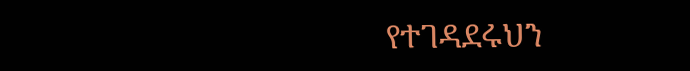የተገዳደሩህን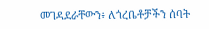መገዳደራቸውን፥ ለጎረቤቶቻችን ሰባት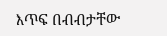እጥፍ በብብታቸው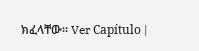ክፈላቸው። Ver Capítulo |